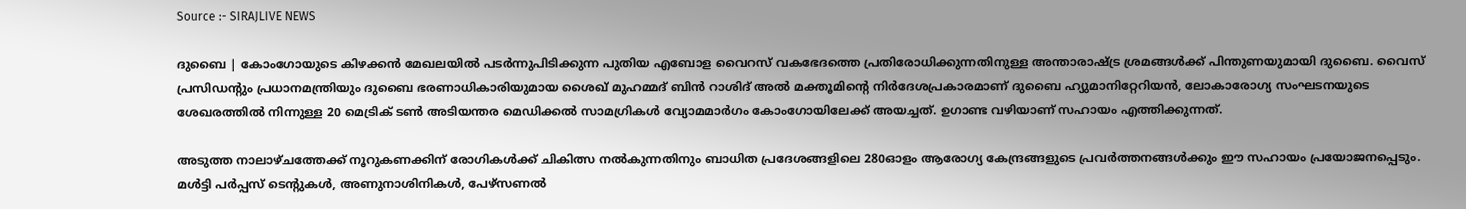Source :- SIRAJLIVE NEWS

ദുബൈ | കോംഗോയുടെ കിഴക്കന്‍ മേഖലയില്‍ പടര്‍ന്നുപിടിക്കുന്ന പുതിയ എബോള വൈറസ് വകഭേദത്തെ പ്രതിരോധിക്കുന്നതിനുള്ള അന്താരാഷ്ട്ര ശ്രമങ്ങള്‍ക്ക് പിന്തുണയുമായി ദുബൈ. വൈസ് പ്രസിഡന്റും പ്രധാനമന്ത്രിയും ദുബൈ ഭരണാധികാരിയുമായ ശൈഖ് മുഹമ്മദ് ബിന്‍ റാശിദ് അല്‍ മക്തൂമിന്റെ നിര്‍ദേശപ്രകാരമാണ് ദുബൈ ഹ്യുമാനിറ്റേറിയന്‍, ലോകാരോഗ്യ സംഘടനയുടെ ശേഖരത്തില്‍ നിന്നുള്ള 20 മെട്രിക് ടണ്‍ അടിയന്തര മെഡിക്കല്‍ സാമഗ്രികള്‍ വ്യോമമാര്‍ഗം കോംഗോയിലേക്ക് അയച്ചത്. ഉഗാണ്ട വഴിയാണ് സഹായം എത്തിക്കുന്നത്.

അടുത്ത നാലാഴ്ചത്തേക്ക് നൂറുകണക്കിന് രോഗികള്‍ക്ക് ചികിത്സ നല്‍കുന്നതിനും ബാധിത പ്രദേശങ്ങളിലെ 280ഓളം ആരോഗ്യ കേന്ദ്രങ്ങളുടെ പ്രവര്‍ത്തനങ്ങള്‍ക്കും ഈ സഹായം പ്രയോജനപ്പെടും. മള്‍ട്ടി പര്‍പ്പസ് ടെന്റുകള്‍, അണുനാശിനികള്‍, പേഴ്സണല്‍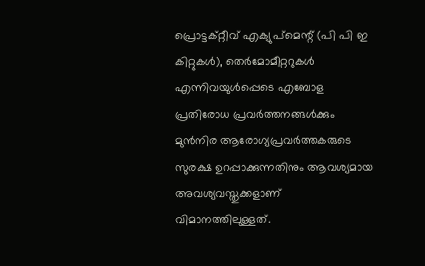പ്രൊട്ടക്റ്റീവ് എക്യുപ്‌മെന്റ് (പി പി ഇ കിറ്റുകള്‍), തെര്‍മോമീറ്ററുകള്‍ എന്നിവയുള്‍പ്പെടെ എബോള പ്രതിരോധ പ്രവര്‍ത്തനങ്ങള്‍ക്കും മുന്‍നിര ആരോഗ്യപ്രവര്‍ത്തകരുടെ സുരക്ഷ ഉറപ്പാക്കുന്നതിനും ആവശ്യമായ അവശ്യവസ്തുക്കളാണ് വിമാനത്തിലുള്ളത്.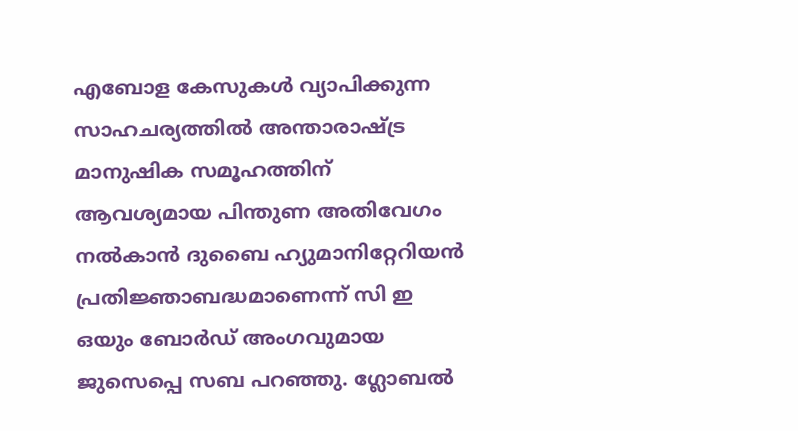എബോള കേസുകള്‍ വ്യാപിക്കുന്ന സാഹചര്യത്തില്‍ അന്താരാഷ്ട്ര മാനുഷിക സമൂഹത്തിന് ആവശ്യമായ പിന്തുണ അതിവേഗം നല്‍കാന്‍ ദുബൈ ഹ്യുമാനിറ്റേറിയന്‍ പ്രതിജ്ഞാബദ്ധമാണെന്ന് സി ഇ ഒയും ബോര്‍ഡ് അംഗവുമായ ജുസെപ്പെ സബ പറഞ്ഞു. ഗ്ലോബല്‍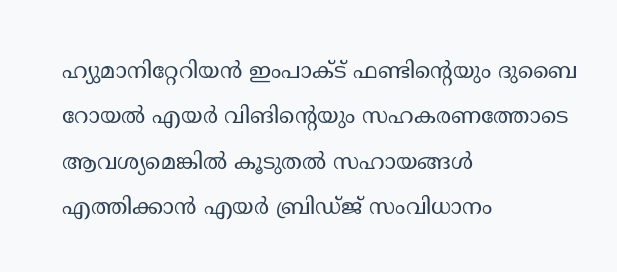ഹ്യുമാനിറ്റേറിയന്‍ ഇംപാക്ട് ഫണ്ടിന്റെയും ദുബൈ റോയല്‍ എയര്‍ വിങിന്റെയും സഹകരണത്തോടെ ആവശ്യമെങ്കില്‍ കൂടുതല്‍ സഹായങ്ങള്‍ എത്തിക്കാന്‍ എയര്‍ ബ്രിഡ്ജ് സംവിധാനം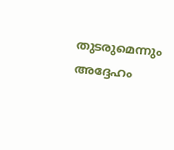തുടരുമെന്നും അദ്ദേഹം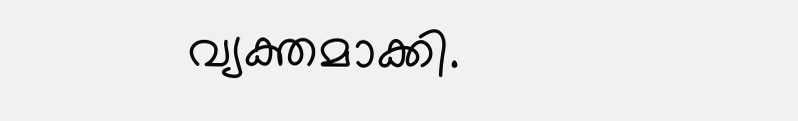വ്യക്തമാക്കി.